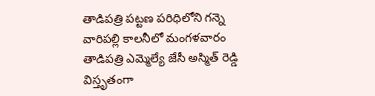తాడిపత్రి పట్టణ పరిధిలోని గన్నె వారిపల్లి కాలనీలో మంగళవారం తాడిపత్రి ఎమ్మెల్యే జేసీ అస్మిత్ రెడ్డి విస్తృతంగా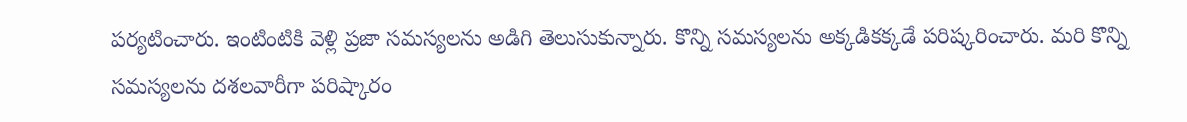పర్యటించారు. ఇంటింటికి వెళ్లి ప్రజా సమస్యలను అడిగి తెలుసుకున్నారు. కొన్ని సమస్యలను అక్కడికక్కడే పరిష్కరించారు. మరి కొన్ని సమస్యలను దశలవారీగా పరిష్కారం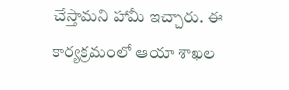చేస్తామని హామీ ఇచ్చారు. ఈ కార్యక్రమంలో ఆయా శాఖల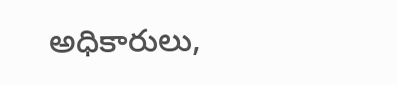అధికారులు,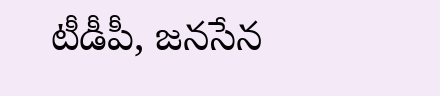టీడీపీ, జనసేన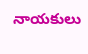నాయకులు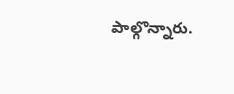పాల్గొన్నారు.